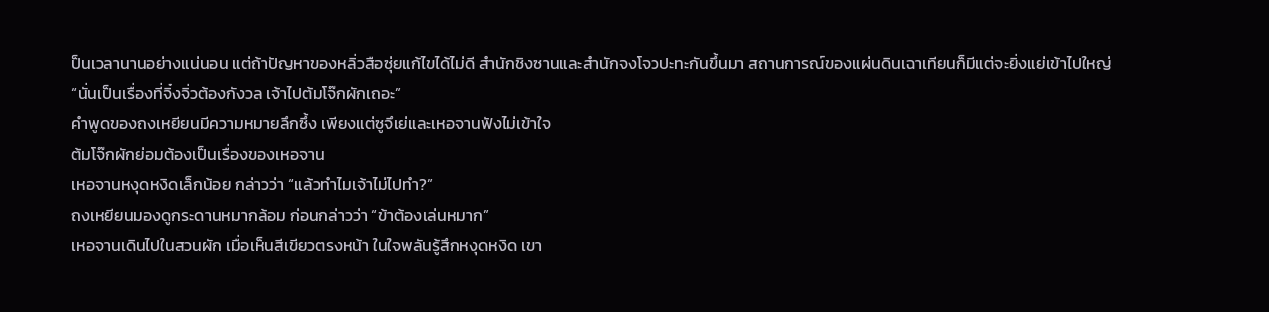ป็นเวลานานอย่างแน่นอน แต่ถ้าปัญหาของหลิ่วสือซุ่ยแก้ไขได้ไม่ดี สำนักชิงซานและสำนักจงโจวปะทะกันขึ้นมา สถานการณ์ของแผ่นดินเฉาเทียนก็มีแต่จะยิ่งแย่เข้าไปใหญ่
“นั่นเป็นเรื่องที่จิ๋งจิ่วต้องกังวล เจ้าไปต้มโจ๊กผักเถอะ”
คำพูดของถงเหยียนมีความหมายลึกซึ้ง เพียงแต่ซูจึเย่และเหอจานฟังไม่เข้าใจ
ต้มโจ๊กผักย่อมต้องเป็นเรื่องของเหอจาน
เหอจานหงุดหงิดเล็กน้อย กล่าวว่า “แล้วทำไมเจ้าไม่ไปทำ?”
ถงเหยียนมองดูกระดานหมากล้อม ก่อนกล่าวว่า “ข้าต้องเล่นหมาก”
เหอจานเดินไปในสวนผัก เมื่อเห็นสีเขียวตรงหน้า ในใจพลันรู้สึกหงุดหงิด เขา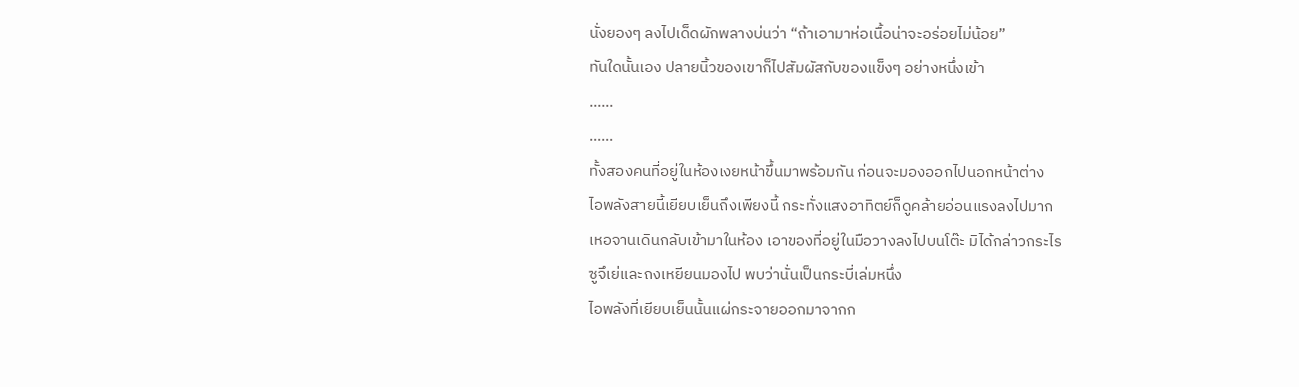นั่งยองๆ ลงไปเด็ดผักพลางบ่นว่า “ถ้าเอามาห่อเนื้อน่าจะอร่อยไม่น้อย”
ทันใดนั้นเอง ปลายนิ้วของเขาก็ไปสัมผัสกับของแข็งๆ อย่างหนึ่งเข้า
……
……
ทั้งสองคนที่อยู่ในห้องเงยหน้าขึ้นมาพร้อมกัน ก่อนจะมองออกไปนอกหน้าต่าง
ไอพลังสายนี้เยียบเย็นถึงเพียงนี้ กระทั่งแสงอาทิตย์ก็ดูคล้ายอ่อนแรงลงไปมาก
เหอจานเดินกลับเข้ามาในห้อง เอาของที่อยู่ในมือวางลงไปบนโต๊ะ มิได้กล่าวกระไร
ซูจึเย่และถงเหยียนมองไป พบว่านั่นเป็นกระบี่เล่มหนึ่ง
ไอพลังที่เยียบเย็นนั้นแผ่กระจายออกมาจากก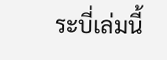ระบี่เล่มนี้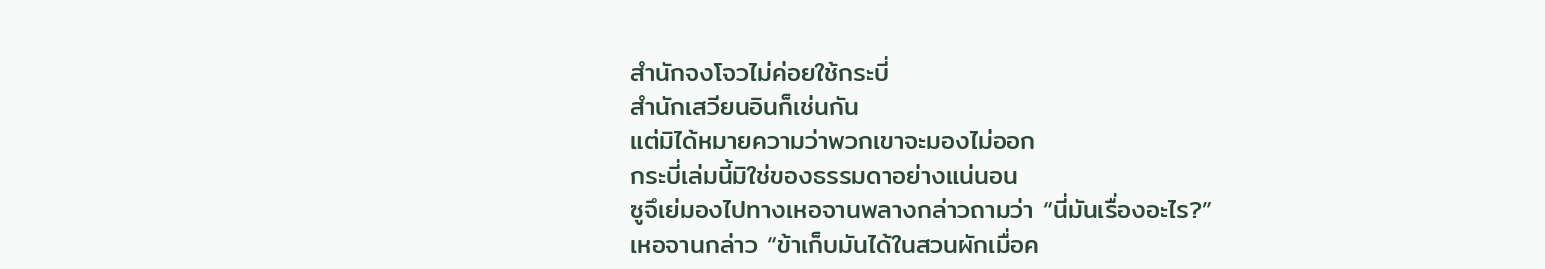สำนักจงโจวไม่ค่อยใช้กระบี่
สำนักเสวียนอินก็เช่นกัน
แต่มิได้หมายความว่าพวกเขาจะมองไม่ออก
กระบี่เล่มนี้มิใช่ของธรรมดาอย่างแน่นอน
ซูจึเย่มองไปทางเหอจานพลางกล่าวถามว่า “นี่มันเรื่องอะไร?”
เหอจานกล่าว “ข้าเก็บมันได้ในสวนผักเมื่อค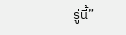รู่นี้”